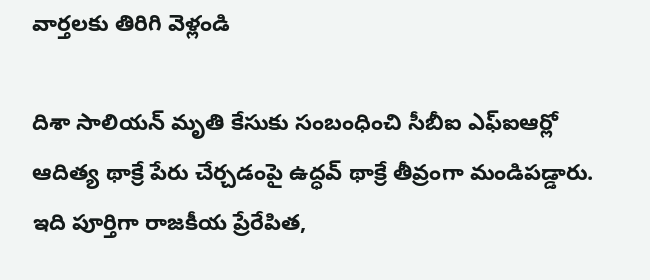వార్తలకు తిరిగి వెళ్లండి

దిశా సాలియన్ మృతి కేసుకు సంబంధించి సీబీఐ ఎఫ్ఐఆర్లో ఆదిత్య థాక్రే పేరు చేర్చడంపై ఉద్ధవ్ థాక్రే తీవ్రంగా మండిపడ్డారు. ఇది పూర్తిగా రాజకీయ ప్రేరేపిత,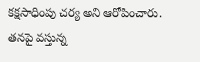కక్షసాధింపు చర్య అని ఆరోపించారు.
తనపై వస్తున్న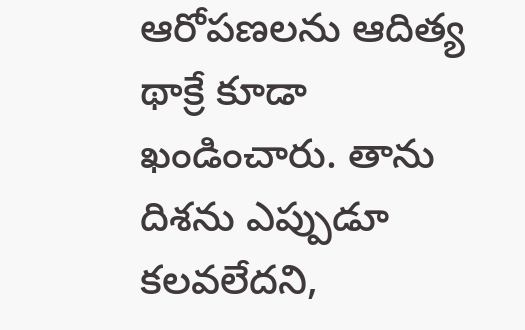ఆరోపణలను ఆదిత్య థాక్రే కూడా ఖండించారు. తాను దిశను ఎప్పుడూ కలవలేదని,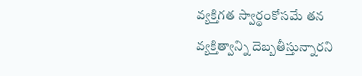వ్యక్తిగత స్వార్థంకోసమే తన వ్యక్తిత్వాన్ని దెబ్బతీస్తున్నారని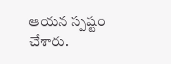ఆయన స్పష్టం చేశారు.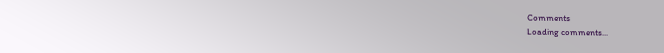Comments
Loading comments...